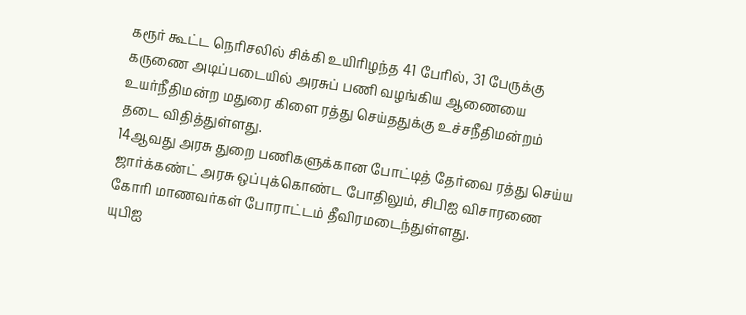கரூர் கூட்ட நெரிசலில் சிக்கி உயிரிழந்த 41 பேரில், 31 பேருக்கு கருணை அடிப்படையில் அரசுப் பணி வழங்கிய ஆணையை உயர்நீதிமன்ற மதுரை கிளை ரத்து செய்ததுக்கு உச்சநீதிமன்றம் தடை விதித்துள்ளது.
14ஆவது அரசு துறை பணிகளுக்கான போட்டித் தேர்வை ரத்து செய்ய ஜார்க்கண்ட் அரசு ஒப்புக்கொண்ட போதிலும், சிபிஐ விசாரணை கோரி மாணவர்கள் போராட்டம் தீவிரமடைந்துள்ளது.
யுபிஐ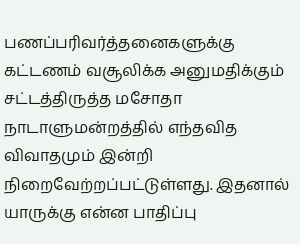பணப்பரிவர்த்தனைகளுக்கு கட்டணம் வசூலிக்க அனுமதிக்கும் சட்டத்திருத்த மசோதா நாடாளுமன்றத்தில் எந்தவித விவாதமும் இன்றி நிறைவேற்றப்பட்டுள்ளது. இதனால் யாருக்கு என்ன பாதிப்பு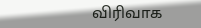விரிவாக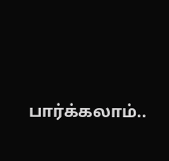பார்க்கலாம்..